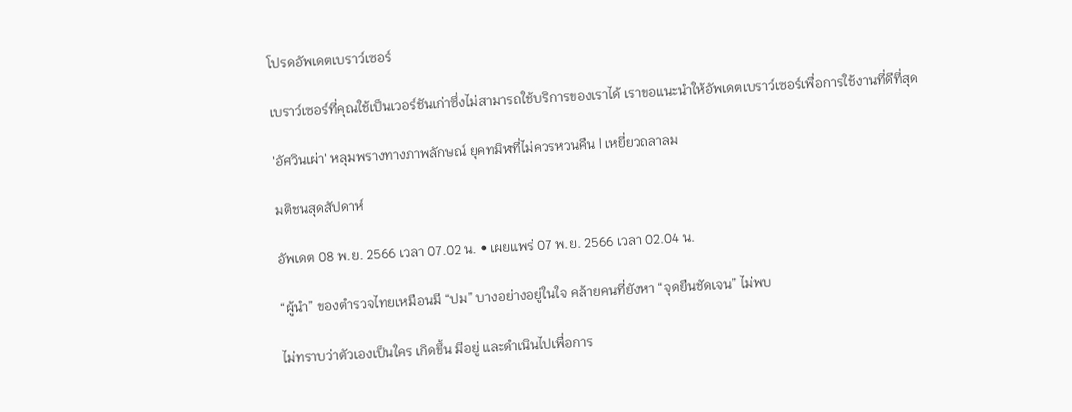โปรดอัพเดตเบราว์เซอร์

เบราว์เซอร์ที่คุณใช้เป็นเวอร์ชันเก่าซึ่งไม่สามารถใช้บริการของเราได้ เราขอแนะนำให้อัพเดตเบราว์เซอร์เพื่อการใช้งานที่ดีที่สุด

'อัศวินเผ่า' หลุมพรางทางภาพลักษณ์ ยุคทมิฬที่ไม่ควรหวนคืน | เหยี่ยวถลาลม

มติชนสุดสัปดาห์

อัพเดต 08 พ.ย. 2566 เวลา 07.02 น. • เผยแพร่ 07 พ.ย. 2566 เวลา 02.04 น.

“ผู้นำ” ของตำรวจไทยเหมือนมี “ปม” บางอย่างอยู่ในใจ คล้ายคนที่ยังหา “จุดยืนชัดเจน” ไม่พบ

ไม่ทราบว่าตัวเองเป็นใคร เกิดขึ้น มีอยู่ และดำเนินไปเพื่อการ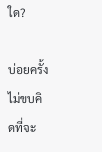ใด?

บ่อยครั้งไม่ขบคิดที่จะ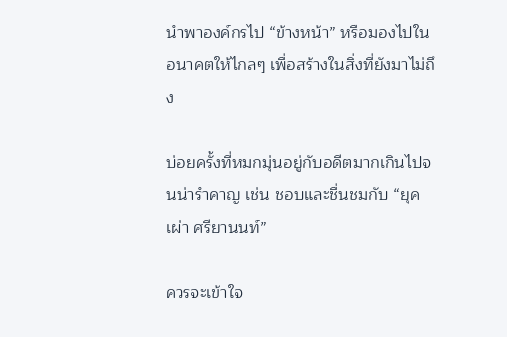นำพาองค์กรไป “ข้างหน้า” หรือมองไปในอนาคตให้ไกลๆ เพื่อสร้างในสิ่งที่ยังมาไม่ถึง

บ่อยครั้งที่หมกมุ่นอยู่กับอดีตมากเกินไปจนน่ารำคาญ เช่น ชอบและชื่นชมกับ “ยุคเผ่า ศรียานนท์”

ควรจะเข้าใจ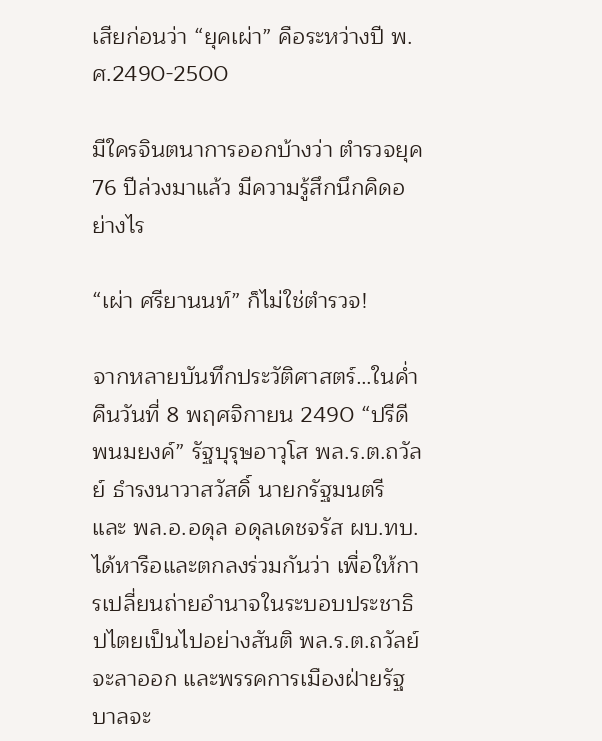เสียก่อนว่า “ยุคเผ่า” คือระหว่างปี พ.ศ.2490-2500

มีใครจินตนาการออกบ้างว่า ตำรวจยุค 76 ปีล่วงมาแล้ว มีความรู้สึกนึกคิดอย่างไร

“เผ่า ศรียานนท์” ก็ไม่ใช่ตำรวจ!

จากหลายบันทึกประวัติศาสตร์…ในค่ำคืนวันที่ 8 พฤศจิกายน 2490 “ปรีดี พนมยงค์” รัฐบุรุษอาวุโส พล.ร.ต.ถวัลย์ ธำรงนาวาสวัสดิ์ นายกรัฐมนตรี และ พล.อ.อดุล อดุลเดชจรัส ผบ.ทบ. ได้หารือและตกลงร่วมกันว่า เพื่อให้การเปลี่ยนถ่ายอำนาจในระบอบประชาธิปไตยเป็นไปอย่างสันติ พล.ร.ต.ถวัลย์ จะลาออก และพรรคการเมืองฝ่ายรัฐบาลจะ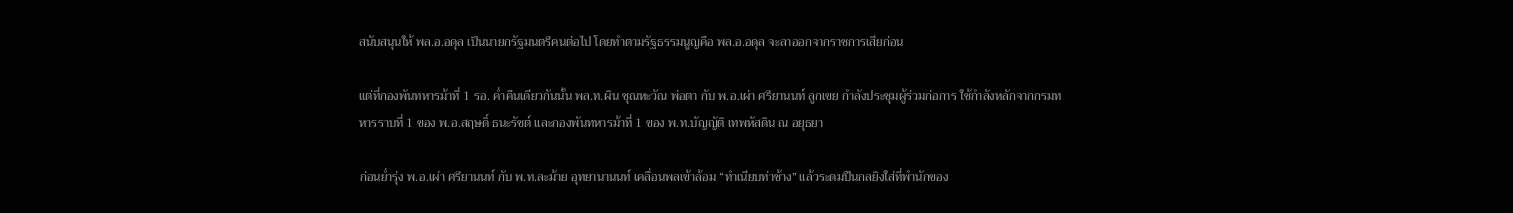สนับสนุนให้ พล.อ.อดุล เป็นนายกรัฐมนตรีคนต่อไป โดยทำตามรัฐธรรมนูญคือ พล.อ.อดุล จะลาออกจากราชการเสียก่อน

แต่ที่กองพันทหารม้าที่ 1 รอ. ค่ำคืนเดียวกันนั้น พล.ท.ผิน ชุณหะวัณ พ่อตา กับ พ.อ.เผ่า ศรียานนท์ ลูกเขย กำลังประชุมผู้ร่วมก่อการ ใช้กำลังหลักจากกรมทหารราบที่ 1 ของ พ.อ.สฤษดิ์ ธนะรัชต์ และกองพันทหารม้าที่ 1 ของ พ.ท.บัญญัติ เทพหัสดิน ณ อยุธยา

ก่อนย่ำรุ่ง พ.อ.เผ่า ศรียานนท์ กับ พ.ท.ละม้าย อุทยานานนท์ เคลื่อนพลเข้าล้อม “ทำเนียบท่าช้าง” แล้วระดมปืนกลยิงใส่ที่พำนักของ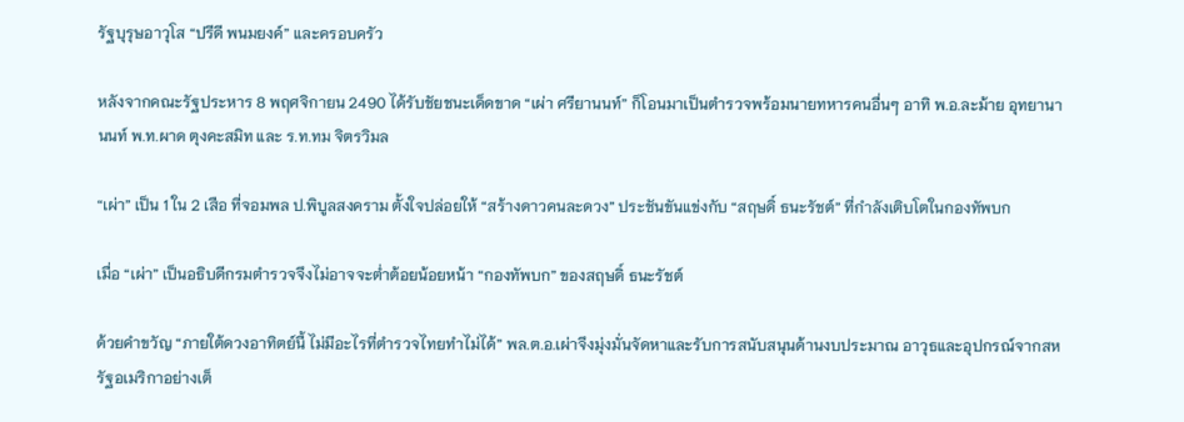รัฐบุรุษอาวุโส “ปรีดี พนมยงค์” และครอบครัว

หลังจากคณะรัฐประหาร 8 พฤศจิกายน 2490 ได้รับชัยชนะเด็ดขาด “เผ่า ศรียานนท์” ก็โอนมาเป็นตำรวจพร้อมนายทหารคนอื่นๆ อาทิ พ.อ.ละม้าย อุทยานานนท์ พ.ท.ผาด ตุงคะสมิท และ ร.ท.ทม จิตรวิมล

“เผ่า” เป็น 1 ใน 2 เสือ ที่จอมพล ป.พิบูลสงคราม ตั้งใจปล่อยให้ “สร้างดาวคนละดวง” ประชันขันแข่งกับ “สฤษดิ์ ธนะรัชต์” ที่กำลังเติบโตในกองทัพบก

เมื่อ “เผ่า” เป็นอธิบดีกรมตำรวจจึงไม่อาจจะต่ำต้อยน้อยหน้า “กองทัพบก” ของสฤษดิ์ ธนะรัชต์

ด้วยคำขวัญ “ภายใต้ดวงอาทิตย์นี้ ไม่มีอะไรที่ตำรวจไทยทำไม่ได้” พล.ต.อ.เผ่าจึงมุ่งมั่นจัดหาและรับการสนับสนุนด้านงบประมาณ อาวุธและอุปกรณ์จากสหรัฐอเมริกาอย่างเต็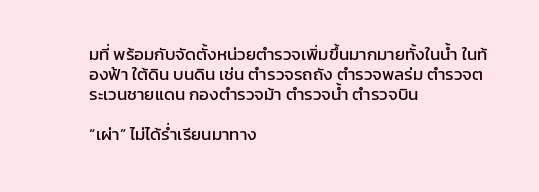มที่ พร้อมกับจัดตั้งหน่วยตำรวจเพิ่มขึ้นมากมายทั้งในน้ำ ในท้องฟ้า ใต้ดิน บนดิน เช่น ตำรวจรถถัง ตำรวจพลร่ม ตำรวจตระเวนชายแดน กองตำรวจม้า ตำรวจน้ำ ตำรวจบิน

“เผ่า” ไม่ได้ร่ำเรียนมาทาง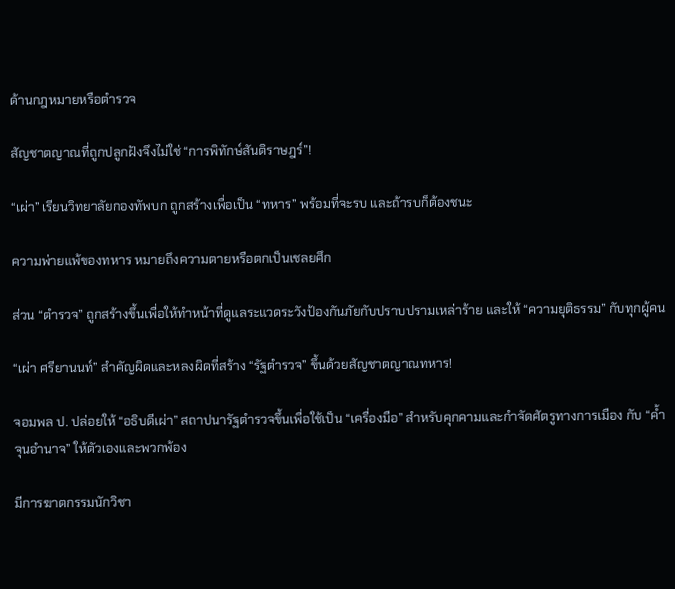ด้านกฎหมายหรือตำรวจ

สัญชาตญาณที่ถูกปลูกฝังจึงไม่ใช่ “การพิทักษ์สันติราษฎร์”!

“เผ่า” เรียนวิทยาลัยกองทัพบก ถูกสร้างเพื่อเป็น “ทหาร” พร้อมที่จะรบ และถ้ารบก็ต้องชนะ

ความพ่ายแพ้ของทหาร หมายถึงความตายหรือตกเป็นเชลยศึก

ส่วน “ตำรวจ” ถูกสร้างขึ้นเพื่อให้ทำหน้าที่ดูแลระแวดระวังป้องกันภัยกับปราบปรามเหล่าร้าย และให้ “ความยุติธรรม” กับทุกผู้คน

“เผ่า ศรียานนท์” สำคัญผิดและหลงผิดที่สร้าง “รัฐตำรวจ” ขึ้นด้วยสัญชาตญาณทหาร!

จอมพล ป. ปล่อยให้ “อธิบดีเผ่า” สถาปนารัฐตำรวจขึ้นเพื่อใช้เป็น “เครื่องมือ” สำหรับคุกคามและกำจัดศัตรูทางการเมือง กับ “ค้ำจุนอำนาจ” ให้ตัวเองและพวกพ้อง

มีการฆาตกรรมนักวิชา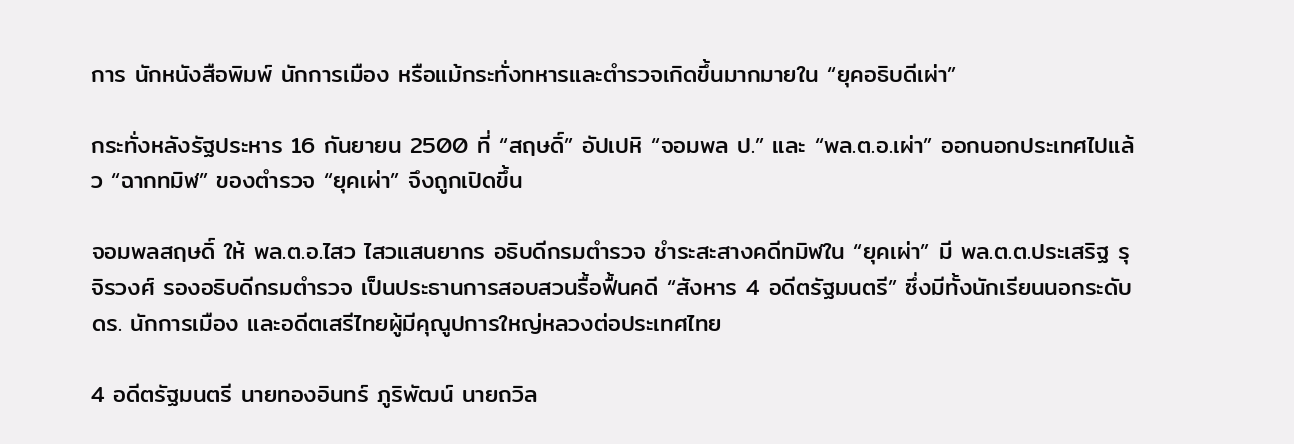การ นักหนังสือพิมพ์ นักการเมือง หรือแม้กระทั่งทหารและตำรวจเกิดขึ้นมากมายใน “ยุคอธิบดีเผ่า”

กระทั่งหลังรัฐประหาร 16 กันยายน 2500 ที่ “สฤษดิ์” อัปเปหิ “จอมพล ป.” และ “พล.ต.อ.เผ่า” ออกนอกประเทศไปแล้ว “ฉากทมิฬ” ของตำรวจ “ยุคเผ่า” จึงถูกเปิดขึ้น

จอมพลสฤษดิ์ ให้ พล.ต.อ.ไสว ไสวแสนยากร อธิบดีกรมตำรวจ ชำระสะสางคดีทมิฬใน “ยุคเผ่า” มี พล.ต.ต.ประเสริฐ รุจิรวงศ์ รองอธิบดีกรมตำรวจ เป็นประธานการสอบสวนรื้อฟื้นคดี “สังหาร 4 อดีตรัฐมนตรี” ซึ่งมีทั้งนักเรียนนอกระดับ ดร. นักการเมือง และอดีตเสรีไทยผู้มีคุณูปการใหญ่หลวงต่อประเทศไทย

4 อดีตรัฐมนตรี นายทองอินทร์ ภูริพัฒน์ นายถวิล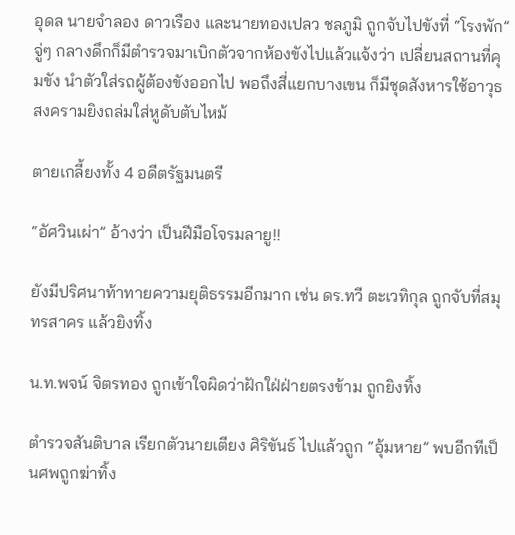อุดล นายจำลอง ดาวเรือง และนายทองเปลว ชลภูมิ ถูกจับไปขังที่ “โรงพัก” จู่ๆ กลางดึกก็มีตำรวจมาเบิกตัวจากห้องขังไปแล้วแจ้งว่า เปลี่ยนสถานที่คุมขัง นำตัวใส่รถผู้ต้องขังออกไป พอถึงสี่แยกบางเขน ก็มีชุดสังหารใช้อาวุธสงครามยิงถล่มใส่หูดับตับไหม้

ตายเกลี้ยงทั้ง 4 อดีตรัฐมนตรี

“อัศวินเผ่า” อ้างว่า เป็นฝีมือโจรมลายู!!

ยังมีปริศนาท้าทายความยุติธรรมอีกมาก เช่น ดร.ทวี ตะเวทิกุล ถูกจับที่สมุทรสาคร แล้วยิงทิ้ง

น.ท.พจน์ จิตรทอง ถูกเข้าใจผิดว่าฝักใฝ่ฝ่ายตรงข้าม ถูกยิงทิ้ง

ตำรวจสันติบาล เรียกตัวนายเตียง ศิริขันธ์ ไปแล้วถูก “อุ้มหาย” พบอีกทีเป็นศพถูกฆ่าทิ้ง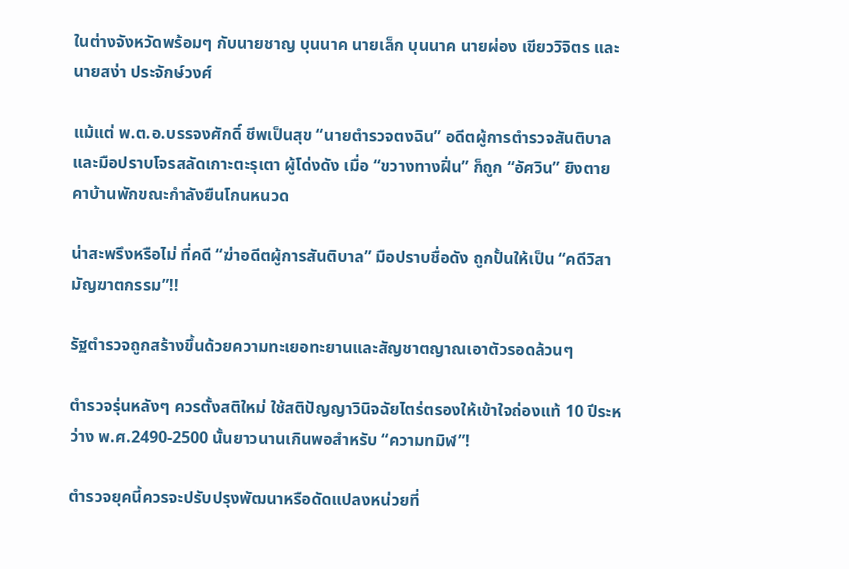ในต่างจังหวัดพร้อมๆ กับนายชาญ บุนนาค นายเล็ก บุนนาค นายผ่อง เขียววิจิตร และนายสง่า ประจักษ์วงศ์

แม้แต่ พ.ต.อ.บรรจงศักดิ์ ชีพเป็นสุข “นายตำรวจตงฉิน” อดีตผู้การตำรวจสันติบาลและมือปราบโจรสลัดเกาะตะรุเตา ผู้โด่งดัง เมื่อ “ขวางทางฝิ่น” ก็ถูก “อัศวิน” ยิงตายคาบ้านพักขณะกำลังยืนโกนหนวด

น่าสะพรึงหรือไม่ ที่คดี “ฆ่าอดีตผู้การสันติบาล” มือปราบชื่อดัง ถูกปั้นให้เป็น “คดีวิสามัญฆาตกรรม”!!

รัฐตำรวจถูกสร้างขึ้นด้วยความทะเยอทะยานและสัญชาตญาณเอาตัวรอดล้วนๆ

ตำรวจรุ่นหลังๆ ควรตั้งสติใหม่ ใช้สติปัญญาวินิจฉัยไตร่ตรองให้เข้าใจถ่องแท้ 10 ปีระหว่าง พ.ศ.2490-2500 นั้นยาวนานเกินพอสำหรับ “ความทมิฬ”!

ตํารวจยุคนี้ควรจะปรับปรุงพัฒนาหรือดัดแปลงหน่วยที่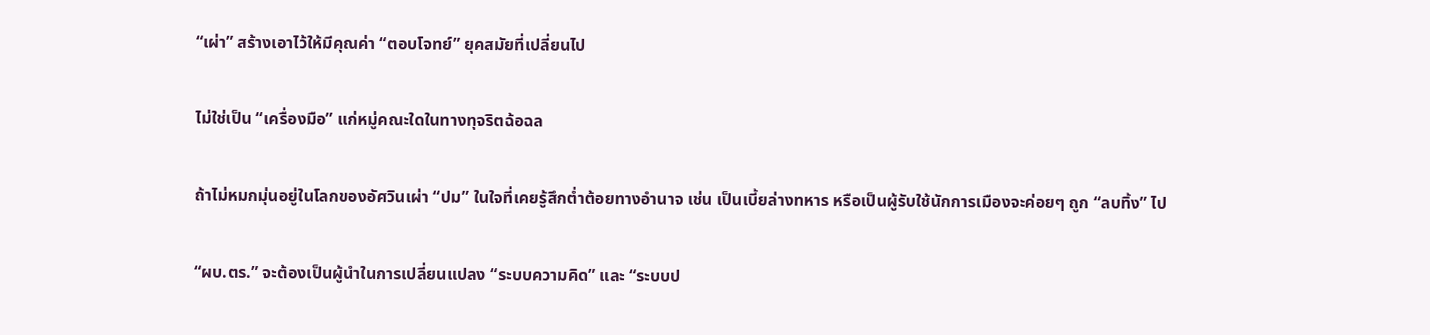“เผ่า” สร้างเอาไว้ให้มีคุณค่า “ตอบโจทย์” ยุคสมัยที่เปลี่ยนไป

ไม่ใช่เป็น “เครื่องมือ” แก่หมู่คณะใดในทางทุจริตฉ้อฉล

ถ้าไม่หมกมุ่นอยู่ในโลกของอัศวินเผ่า “ปม” ในใจที่เคยรู้สึกต่ำต้อยทางอำนาจ เช่น เป็นเบี้ยล่างทหาร หรือเป็นผู้รับใช้นักการเมืองจะค่อยๆ ถูก “ลบทิ้ง” ไป

“ผบ.ตร.” จะต้องเป็นผู้นำในการเปลี่ยนแปลง “ระบบความคิด” และ “ระบบป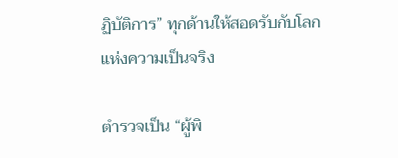ฏิบัติการ” ทุกด้านให้สอดรับกับโลกแห่งความเป็นจริง

ตำรวจเป็น “ผู้พิ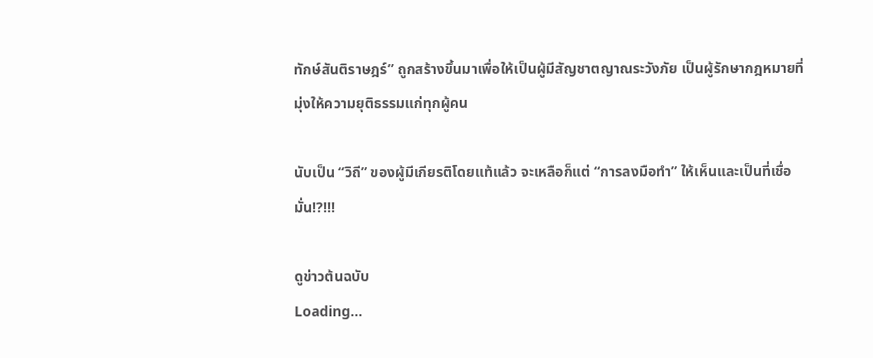ทักษ์สันติราษฎร์” ถูกสร้างขึ้นมาเพื่อให้เป็นผู้มีสัญชาตญาณระวังภัย เป็นผู้รักษากฎหมายที่มุ่งให้ความยุติธรรมแก่ทุกผู้คน

นับเป็น “วิถี” ของผู้มีเกียรติโดยแท้แล้ว จะเหลือก็แต่ “การลงมือทำ” ให้เห็นและเป็นที่เชื่อมั่น!?!!!

ดูข่าวต้นฉบับ
Loading...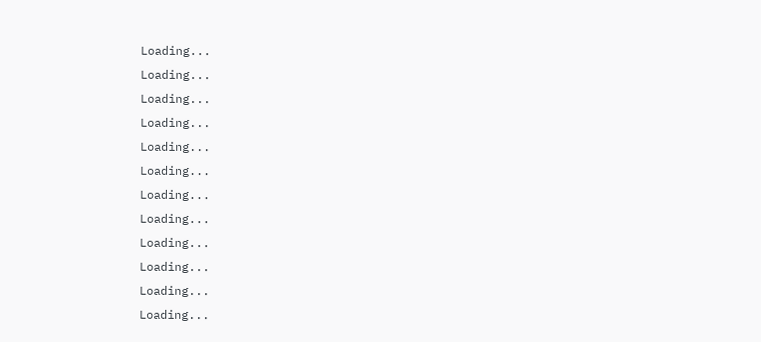Loading...
Loading...
Loading...
Loading...
Loading...
Loading...
Loading...
Loading...
Loading...
Loading...
Loading...
Loading...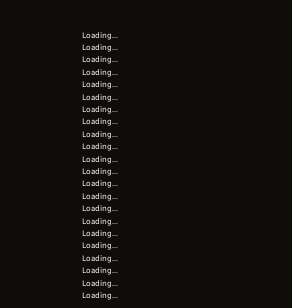Loading...
Loading...
Loading...
Loading...
Loading...
Loading...
Loading...
Loading...
Loading...
Loading...
Loading...
Loading...
Loading...
Loading...
Loading...
Loading...
Loading...
Loading...
Loading...
Loading...
Loading...
Loading...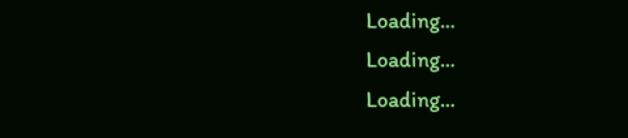Loading...
Loading...
Loading...